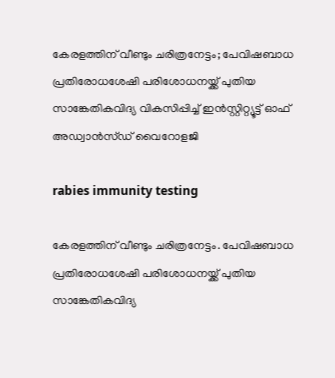കേരളത്തിന് വീണ്ടും ചരിത്രനേട്ടം; പേവിഷബാധ പ്രതിരോധശേഷി പരിശോധനയ്ക്ക് പുതിയ സാങ്കേതികവിദ്യ വികസിപ്പിച്ച് ഇൻസ്റ്റിറ്റ്യൂട്ട് ഓഫ് അഡ്വാൻസ്ഡ് വൈറോളജി

rabies immunity testing

കേരളത്തിന് വീണ്ടും ചരിത്രനേട്ടം. പേവിഷബാധ പ്രതിരോധശേഷി പരിശോധനയ്ക്ക് പുതിയ സാങ്കേതികവിദ്യ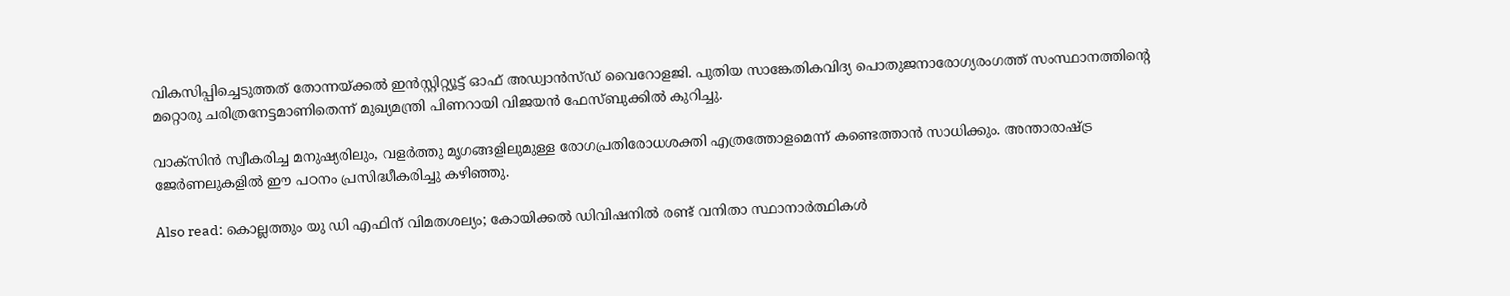വികസിപ്പിച്ചെടുത്തത് തോന്നയ്ക്കൽ ഇൻസ്റ്റിറ്റ്യൂട്ട് ഓഫ് അഡ്വാൻസ്ഡ് വൈറോളജി. പുതിയ സാങ്കേതികവിദ്യ പൊതുജനാരോഗ്യരംഗത്ത് സംസ്ഥാനത്തിന്റെ മറ്റൊരു ചരിത്രനേട്ടമാണിതെന്ന് മുഖ്യമന്ത്രി പിണറായി വിജയൻ ഫേസ്ബുക്കിൽ കുറിച്ചു.

വാക്സിൻ സ്വീകരിച്ച മനുഷ്യരിലും, വളർത്തു മൃഗങ്ങളിലുമുള്ള രോഗപ്രതിരോധശക്തി എത്രത്തോളമെന്ന് കണ്ടെത്താൻ സാധിക്കും. അന്താരാഷ്ട്ര ജേർണലുകളിൽ ഈ പഠനം പ്രസിദ്ധീകരിച്ചു കഴിഞ്ഞു.

Also read: കൊല്ലത്തും യു ഡി എഫിന് വിമതശല്യം; കോയിക്കൽ ഡിവിഷനിൽ രണ്ട് വനിതാ സ്ഥാനാർത്ഥികൾ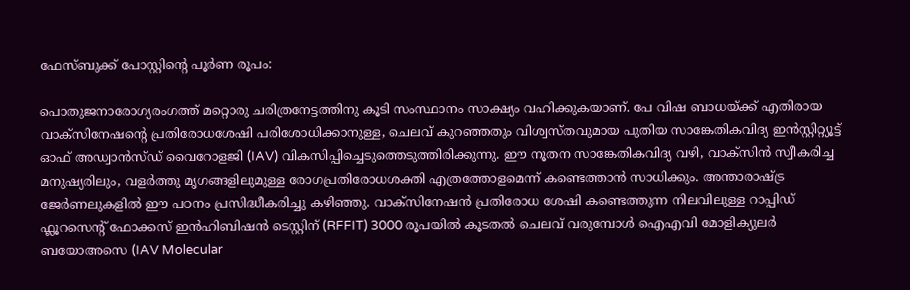ഫേസ്ബുക്ക് പോസ്റ്റിന്റെ പൂർണ രൂപം:

പൊതുജനാരോഗ്യരംഗത്ത് മറ്റൊരു ചരിത്രനേട്ടത്തിനു കൂടി സംസ്ഥാനം സാക്ഷ്യം വഹിക്കുകയാണ്. പേ വിഷ ബാധയ്ക്ക് എതിരായ വാക്സിനേഷന്റെ പ്രതിരോധശേഷി പരിശോധിക്കാനുള്ള, ചെലവ് കുറഞ്ഞതും വിശ്വസ്തവുമായ പുതിയ സാങ്കേതികവിദ്യ ഇൻസ്റ്റിറ്റ്യൂട്ട് ഓഫ് അഡ്വാൻസ്ഡ് വൈറോളജി (IAV) വികസിപ്പിച്ചെടുത്തെടുത്തിരിക്കുന്നു. ഈ നൂതന സാങ്കേതികവിദ്യ വഴി, വാക്സിൻ സ്വീകരിച്ച മനുഷ്യരിലും, വളർത്തു മൃഗങ്ങളിലുമുള്ള രോഗപ്രതിരോധശക്തി എത്രത്തോളമെന്ന് കണ്ടെത്താൻ സാധിക്കും. അന്താരാഷ്ട്ര ജേർണലുകളിൽ ഈ പഠനം പ്രസിദ്ധീകരിച്ചു കഴിഞ്ഞു. വാക്സിനേഷന്‍ പ്രതിരോധ ശേഷി കണ്ടെത്തുന്ന നിലവിലുള്ള റാപ്പിഡ് ഫ്ലൂറസെന്റ് ഫോക്കസ് ഇൻഹിബിഷൻ ടെസ്റ്റിന് (RFFIT) 3000 രൂപയിൽ കൂടതൽ ചെലവ് വരുമ്പോൾ ഐഎവി മോളിക്യുലർ ബയോഅസെ (IAV Molecular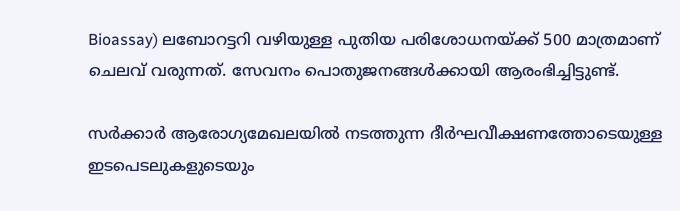Bioassay) ലബോറട്ടറി വഴിയുള്ള പുതിയ പരിശോധനയ്ക്ക് 500 മാത്രമാണ് ചെലവ് വരുന്നത്. സേവനം പൊതുജനങ്ങൾക്കായി ആരംഭിച്ചിട്ടുണ്ട്.

സർക്കാർ ആരോഗ്യമേഖലയിൽ നടത്തുന്ന ദീർഘവീക്ഷണത്തോടെയുള്ള ഇടപെടലുകളുടെയും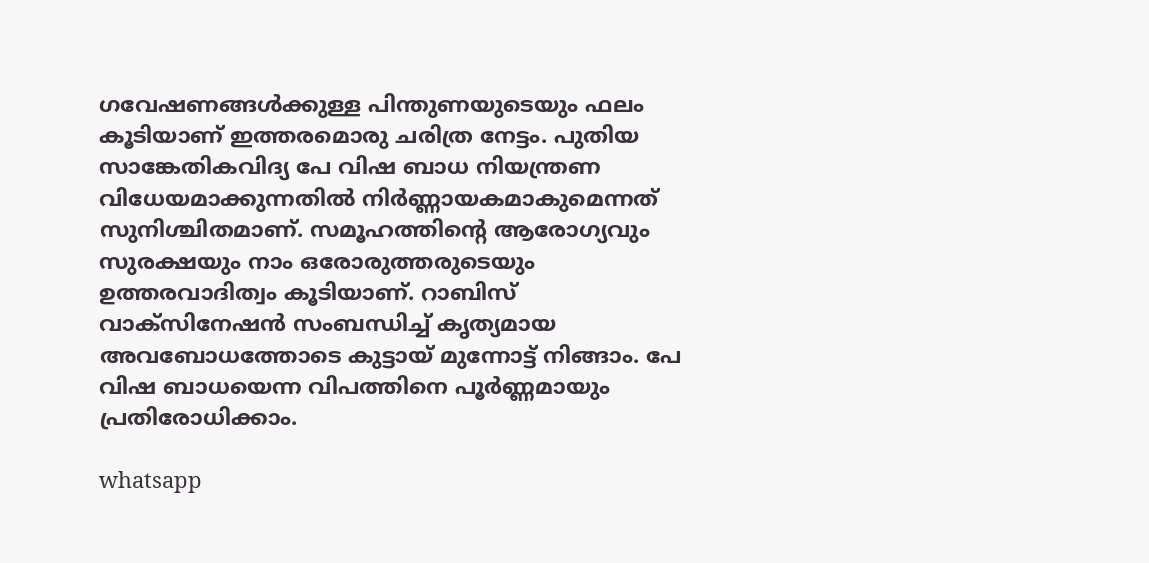ഗവേഷണങ്ങൾക്കുള്ള പിന്തുണയുടെയും ഫലം കൂടിയാണ് ഇത്തരമൊരു ചരിത്ര നേട്ടം. പുതിയ സാങ്കേതികവിദ്യ പേ വിഷ ബാധ നിയന്ത്രണ വിധേയമാക്കുന്നതില്‍ നിർണ്ണായകമാകുമെന്നത് സുനിശ്ചിതമാണ്. സമൂഹത്തിന്റെ ആരോഗ്യവും സുരക്ഷയും നാം ഒരോരുത്തരുടെയും ഉത്തരവാദിത്വം കൂടിയാണ്. റാബിസ് വാക്സിനേഷന്‍ സംബന്ധിച്ച് കൃത്യമായ അവബോധത്തോടെ കുട്ടായ് മുന്നോട്ട് നിങ്ങാം. പേ വിഷ ബാധയെന്ന വിപത്തിനെ പൂർണ്ണമായും പ്രതിരോധിക്കാം.

whatsapp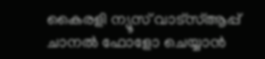കൈരളി ന്യൂസ് വാട്‌സ്ആപ്പ് ചാനല്‍ ഫോളോ ചെയ്യാന്‍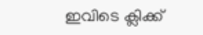ഇവിടെ ക്ലിക്ക്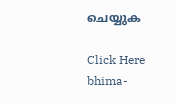ചെയ്യുക

Click Here
bhima-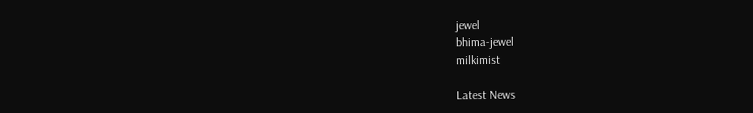jewel
bhima-jewel
milkimist

Latest News